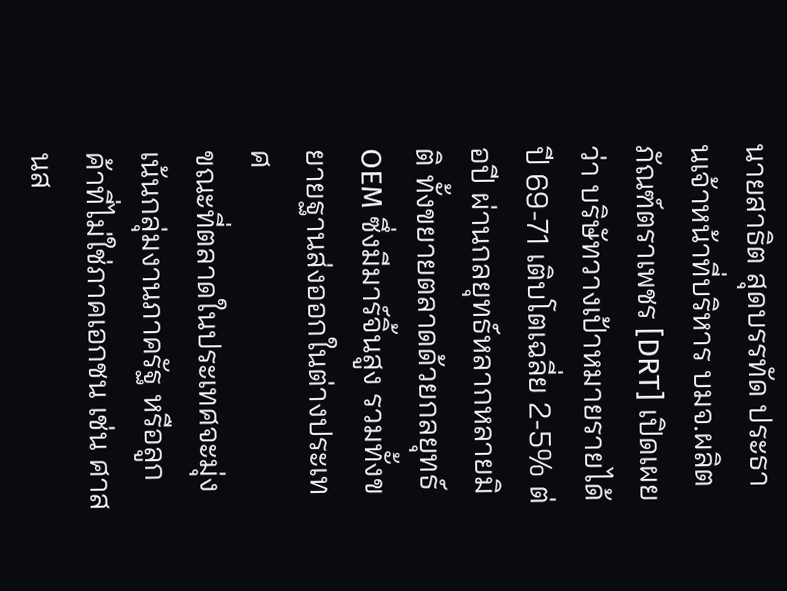นายสาธิต สุดบรรทัด ประธานเจ้าหน้าที่บริหาร บมจ.ผลิตภัณฑ์ตราเพชร [DRT] เปิดเผยว่า บริษัทวางเป้าหมายรายได้ปี 69-71 เติบโตเฉลี่ย 2-5% ต่อปี ผ่านกลยุทธ์หลากหลายมิติ ทั้งขยายตลาดด้วยกลยุทธ์ OEM ซึ่งมีมาร์จิ้นสูง รวมทั้งขยายฐานส่งออกในต่างประเทศ
ขณะที่ตลาดในประเทศจะมุ่งเน้นกลุ่มงานภาครัฐ หรือลูกค้าที่ไม่ใช่ภาคเอกชน เช่น ศาสนส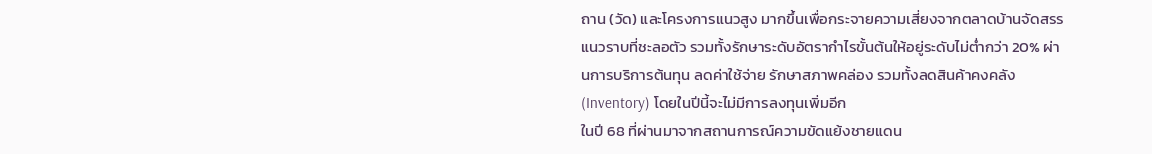ถาน (วัด) และโครงการแนวสูง มากขึ้นเพื่อกระจายความเสี่ยงจากตลาดบ้านจัดสรรแนวราบที่ชะลอตัว รวมทั้งรักษาระดับอัตรากำไรขั้นต้นให้อยู่ระดับไม่ต่ำกว่า 20% ผ่านการบริการต้นทุน ลดค่าใช้จ่าย รักษาสภาพคล่อง รวมทั้งลดสินค้าคงคลัง (Inventory) โดยในปีนี้จะไม่มีการลงทุนเพิ่มอีก
ในปี 68 ที่ผ่านมาจากสถานการณ์ความขัดแย้งชายแดน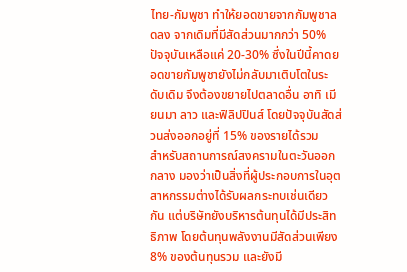ไทย-กัมพูชา ทำให้ยอดขายจากกัมพูชาลดลง จากเดิมที่มีสัดส่วนมากกว่า 50% ปัจจุบันเหลือแค่ 20-30% ซึ่งในปีนี้คาดยอดขายกัมพูชายังไม่กลับมาเติบโตในระดับเดิม จึงต้องขยายไปตลาดอื่น อาทิ เมียนมา ลาว และฟิลิปปินส์ โดยปัจจุบันสัดส่วนส่งออกอยู่ที่ 15% ของรายได้รวม
สำหรับสถานการณ์สงครามในตะวันออกกลาง มองว่าเป็นสิ่งที่ผู้ประกอบการในอุตสาหกรรมต่างได้รับผลกระทบเช่นเดียวกัน แต่บริษัทยังบริหารต้นทุนได้มีประสิทธิภาพ โดยต้นทุนพลังงานมีสัดส่วนเพียง 8% ของต้นทุนรวม และยังมี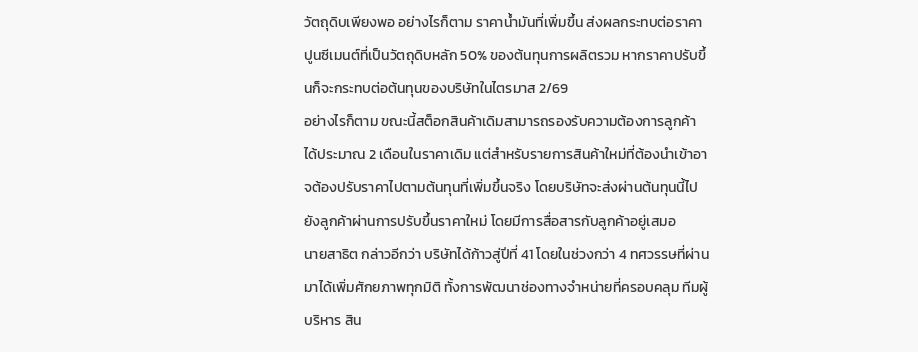วัตถุดิบเพียงพอ อย่างไรก็ตาม ราคาน้ำมันที่เพิ่มขึ้น ส่งผลกระทบต่อราคาปูนซีเมนต์ที่เป็นวัตถุดิบหลัก 50% ของต้นทุนการผลิตรวม หากราคาปรับขึ้นก็จะกระทบต่อต้นทุนของบริษัทในไตรมาส 2/69
อย่างไรก็ตาม ขณะนี้สต็อกสินค้าเดิมสามารถรองรับความต้องการลูกค้าได้ประมาณ 2 เดือนในราคาเดิม แต่สำหรับรายการสินค้าใหม่ที่ต้องนำเข้าอาจต้องปรับราคาไปตามต้นทุนที่เพิ่มขึ้นจริง โดยบริษัทจะส่งผ่านต้นทุนนี้ไปยังลูกค้าผ่านการปรับขึ้นราคาใหม่ โดยมีการสื่อสารกับลูกค้าอยู่เสมอ
นายสาธิต กล่าวอีกว่า บริษัทได้ก้าวสู่ปีที่ 41 โดยในช่วงกว่า 4 ทศวรรษที่ผ่านมาได้เพิ่มศักยภาพทุกมิติ ทั้งการพัฒนาช่องทางจำหน่ายที่ครอบคลุม ทีมผู้บริหาร สิน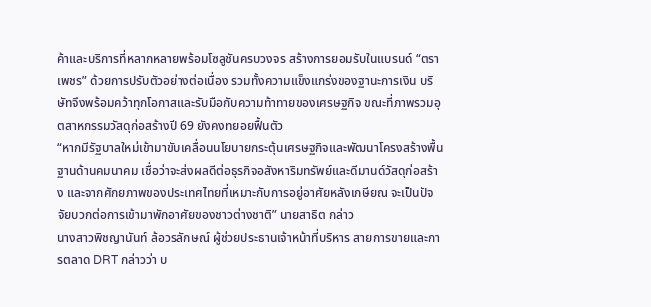ค้าและบริการที่หลากหลายพร้อมโซลูชันครบวงจร สร้างการยอมรับในแบรนด์ “ตราเพชร” ด้วยการปรับตัวอย่างต่อเนื่อง รวมทั้งความแข็งแกร่งของฐานะการเงิน บริษัทจึงพร้อมคว้าทุกโอกาสและรับมือกับความท้าทายของเศรษฐกิจ ขณะที่ภาพรวมอุตสาหกรรมวัสดุก่อสร้างปี 69 ยังคงทยอยฟื้นตัว
“หากมีรัฐบาลใหม่เข้ามาขับเคลื่อนนโยบายกระตุ้นเศรษฐกิจและพัฒนาโครงสร้างพื้นฐานด้านคมนาคม เชื่อว่าจะส่งผลดีต่อธุรกิจอสังหาริมทรัพย์และดีมานด์วัสดุก่อสร้าง และจากศักยภาพของประเทศไทยที่เหมาะกับการอยู่อาศัยหลังเกษียณ จะเป็นปัจจัยบวกต่อการเข้ามาพักอาศัยของชาวต่างชาติ” นายสาธิต กล่าว
นางสาวพิชญานันท์ ล้อวรลักษณ์ ผู้ช่วยประธานเจ้าหน้าที่บริหาร สายการขายและการตลาด DRT กล่าวว่า บ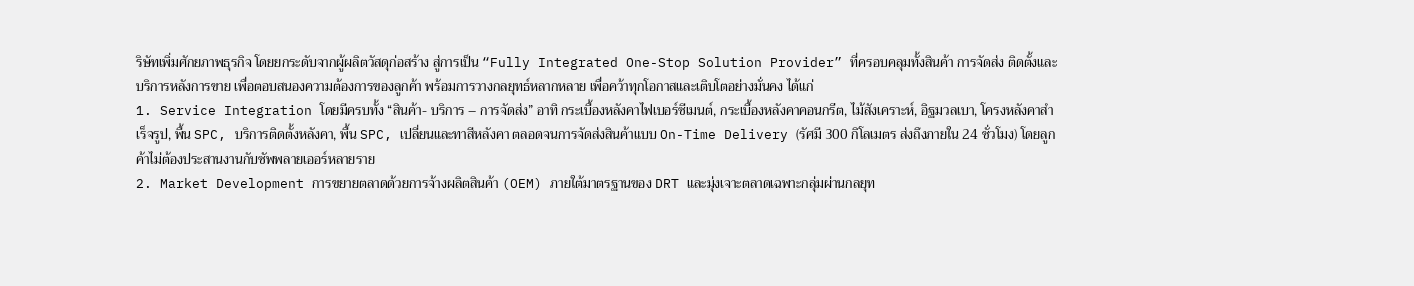ริษัทเพิ่มศักยภาพธุรกิจ โดยยกระดับจากผู้ผลิตวัสดุก่อสร้าง สู่การเป็น “Fully Integrated One-Stop Solution Provider” ที่ครอบคลุมทั้งสินค้า การจัดส่ง ติดตั้งและบริการหลังการขาย เพื่อตอบสนองความต้องการของลูกค้า พร้อมการวางกลยุทธ์หลากหลาย เพื่อคว้าทุกโอกาสและเติบโตอย่างมั่นคง ได้แก่
1. Service Integration โดยมีครบทั้ง “สินค้า- บริการ – การจัดส่ง” อาทิ กระเบื้องหลังคาไฟเบอร์ซีเมนต์, กระเบื้องหลังคาคอนกรีต, ไม้สังเคราะห์, อิฐมวลเบา, โครงหลังคาสำเร็จรูป, พื้น SPC, บริการติดตั้งหลังคา, พื้น SPC, เปลี่ยนและทาสีหลังคา ตลอดจนการจัดส่งสินค้าแบบ On-Time Delivery (รัศมี 300 กิโลเมตร ส่งถึงภายใน 24 ชั่วโมง) โดยลูกค้าไม่ต้องประสานงานกับซัพพลายเออร์หลายราย
2. Market Development การขยายตลาดด้วยการจ้างผลิตสินค้า (OEM) ภายใต้มาตรฐานของ DRT และมุ่งเจาะตลาดเฉพาะกลุ่มผ่านกลยุท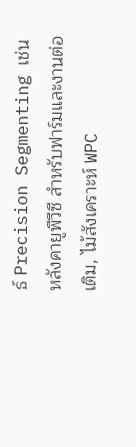ธ์ Precision Segmenting เช่น หลังคายูพีวีซี สำหรับฟาร์มและงานต่อเติม, ไม้สังเคราะห์ WPC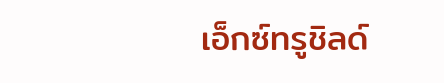เอ็กซ์ทรูชิลด์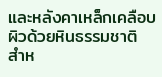และหลังคาเหล็กเคลือบผิวด้วยหินธรรมชาติ สำห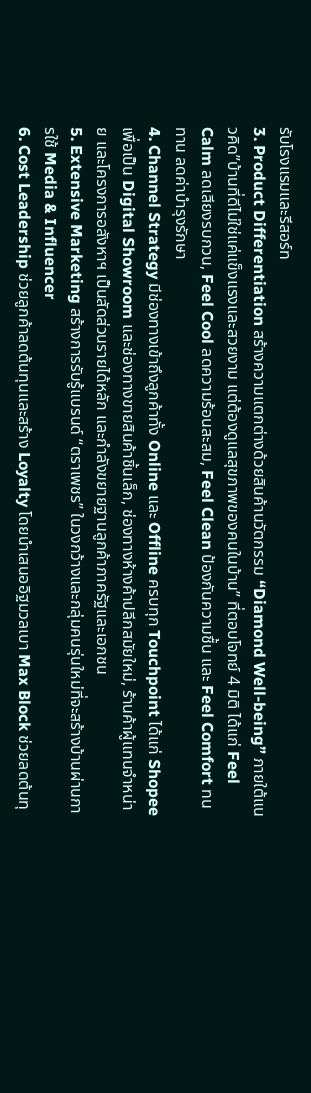รับโรงแรมและรีสอร์ท
3. Product Differentiation สร้างความแตกต่างด้วยสินค้านวัตกรรม “Diamond Well-being” ภายใต้แนวคิด”บ้านที่ดีไม่ใช่แค่แข็งแรงและสวยงาม แต่ต้องดูแลสุขภาพของคนในบ้าน” ที่ตอบโจทย์ 4 มิติ ได้แก่ Feel Calm ลดเสียงรบกวน, Feel Cool ลดความร้อนสะสม, Feel Clean ป้องกันความชื้น และ Feel Comfort ทนทาน ลดค่าบำรุงรักษา
4. Channel Strategy มีช่องทางเข้าถึงลูกค้าทั้ง Online และ Offline ครบทุก Touchpoint ได้แก่ Shopee เพื่อเป็น Digital Showroom และช่องทางขายสินค้าชิ้นเล็ก, ช่องทางห้างค้าปลีกสมัยใหม่, ร้านค้าผู้แทนจำหน่าย และโครงการอสังหาฯ เป็นสัดส่วนรายได้หลัก และกำลังขยายฐานลูกค้าภาครัฐและเอกชน
5. Extensive Marketing สร้างการรับรู้แบรนด์ “ตราเพชร” ในวงกว้างและกลุ่มคนรุ่นใหม่ที่จะสร้างบ้านผ่านการใช้ Media & Influencer
6. Cost Leadership ช่วยลูกค้าลดต้นทุนและสร้าง Loyalty โดยนำเสนออิฐมวลเบา Max Block ช่วยลดต้นทุ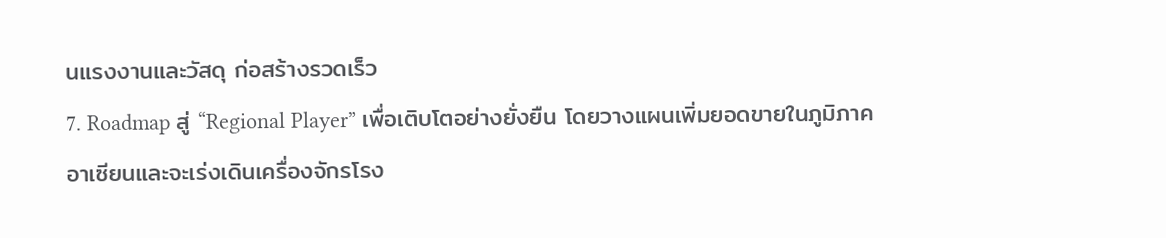นแรงงานและวัสดุ ก่อสร้างรวดเร็ว
7. Roadmap สู่ “Regional Player” เพื่อเติบโตอย่างยั่งยืน โดยวางแผนเพิ่มยอดขายในภูมิภาคอาเซียนและจะเร่งเดินเครื่องจักรโรง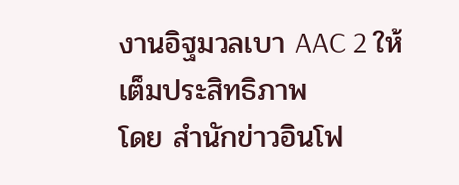งานอิฐมวลเบา AAC 2 ให้เต็มประสิทธิภาพ
โดย สำนักข่าวอินโฟ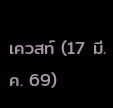เควสท์ (17 มี.ค. 69)